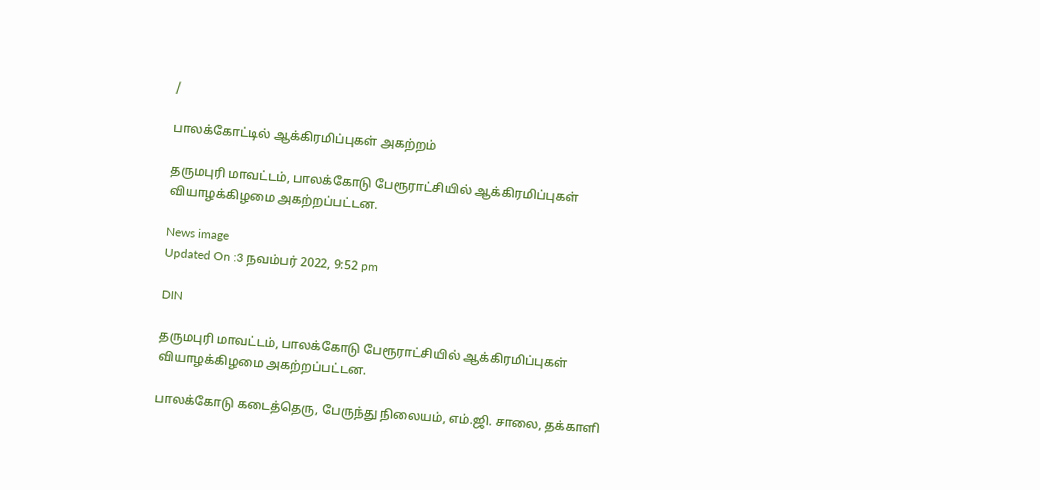/

பாலக்கோட்டில் ஆக்கிரமிப்புகள் அகற்றம்

தருமபுரி மாவட்டம், பாலக்கோடு பேரூராட்சியில் ஆக்கிரமிப்புகள் வியாழக்கிழமை அகற்றப்பட்டன.

News image
Updated On :3 நவம்பர் 2022, 9:52 pm

DIN

தருமபுரி மாவட்டம், பாலக்கோடு பேரூராட்சியில் ஆக்கிரமிப்புகள் வியாழக்கிழமை அகற்றப்பட்டன.

பாலக்கோடு கடைத்தெரு, பேருந்து நிலையம், எம்.ஜி. சாலை, தக்காளி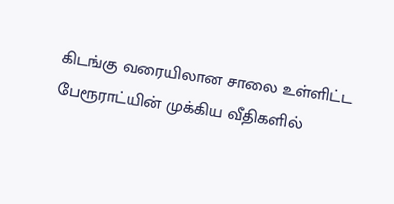கிடங்கு வரையிலான சாலை உள்ளிட்ட பேரூராட்யின் முக்கிய வீதிகளில்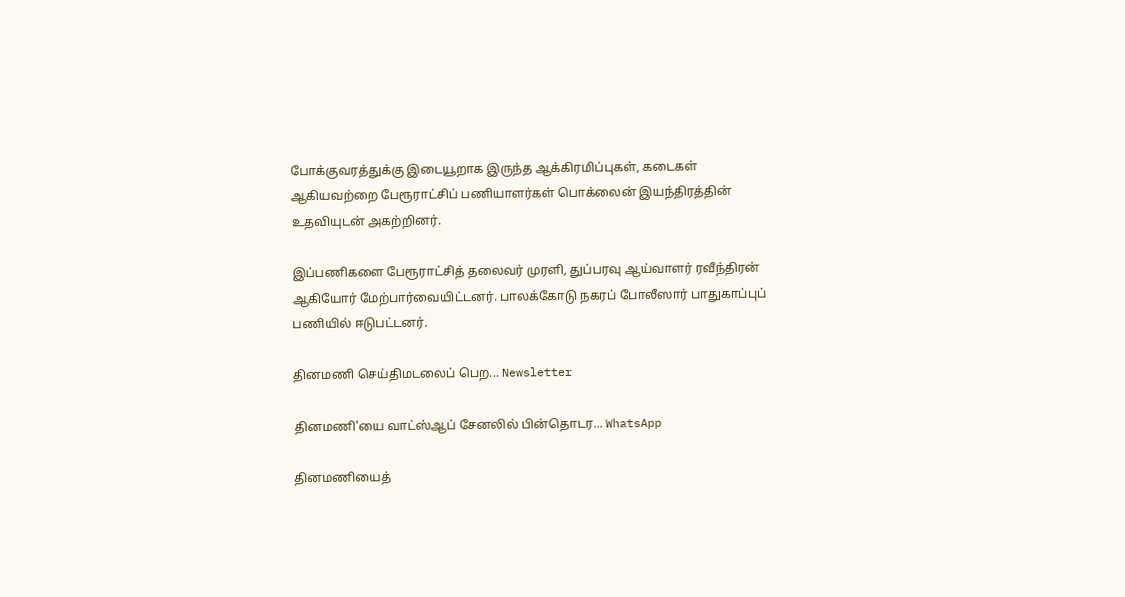போக்குவரத்துக்கு இடையூறாக இருந்த ஆக்கிரமிப்புகள், கடைகள் ஆகியவற்றை பேரூராட்சிப் பணியாளர்கள் பொக்லைன் இயந்திரத்தின் உதவியுடன் அகற்றினர்.

இப்பணிகளை பேரூராட்சித் தலைவர் முரளி, துப்பரவு ஆய்வாளர் ரவீந்திரன் ஆகியோர் மேற்பார்வையிட்டனர். பாலக்கோடு நகரப் போலீஸார் பாதுகாப்புப் பணியில் ஈடுபட்டனர்.

தினமணி செய்திமடலைப் பெற... Newsletter

தினமணி'யை வாட்ஸ்ஆப் சேனலில் பின்தொடர... WhatsApp

தினமணியைத்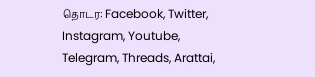தொடர: Facebook, Twitter, Instagram, Youtube, Telegram, Threads, Arattai,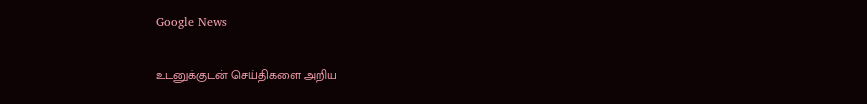Google News

உடனுக்குடன் செய்திகளை அறிய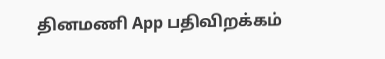தினமணி App பதிவிறக்கம்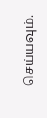செய்யவும்.